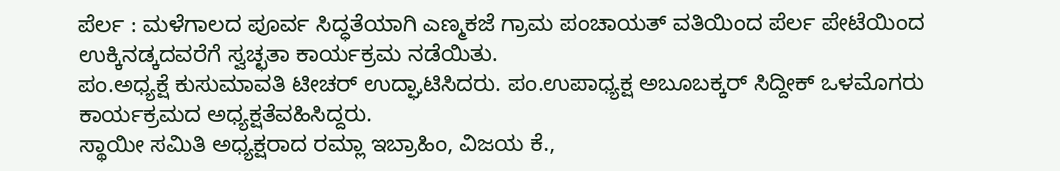ಪೆರ್ಲ : ಮಳೆಗಾಲದ ಪೂರ್ವ ಸಿದ್ಧತೆಯಾಗಿ ಎಣ್ಮಕಜೆ ಗ್ರಾಮ ಪಂಚಾಯತ್ ವತಿಯಿಂದ ಪೆರ್ಲ ಪೇಟೆಯಿಂದ ಉಕ್ಕಿನಡ್ಕದವರೆಗೆ ಸ್ವಚ್ಛತಾ ಕಾರ್ಯಕ್ರಮ ನಡೆಯಿತು.
ಪಂ.ಅಧ್ಯಕ್ಷೆ ಕುಸುಮಾವತಿ ಟೀಚರ್ ಉದ್ಘಾಟಿಸಿದರು. ಪಂ.ಉಪಾಧ್ಯಕ್ಷ ಅಬೂಬಕ್ಕರ್ ಸಿದ್ದೀಕ್ ಒಳಮೊಗರು ಕಾರ್ಯಕ್ರಮದ ಅಧ್ಯಕ್ಷತೆವಹಿಸಿದ್ದರು.
ಸ್ಥಾಯೀ ಸಮಿತಿ ಅಧ್ಯಕ್ಷರಾದ ರಮ್ಲಾ ಇಬ್ರಾಹಿಂ, ವಿಜಯ ಕೆ.,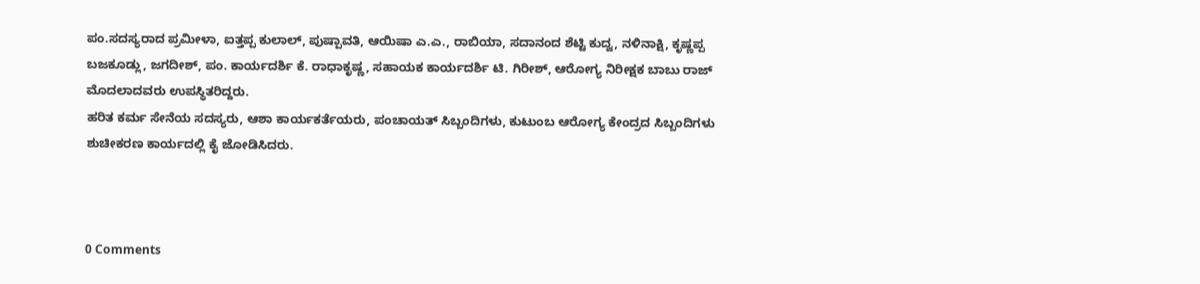ಪಂ.ಸದಸ್ಯರಾದ ಪ್ರಮೀಳಾ, ಐತ್ತಪ್ಪ ಕುಲಾಲ್, ಪುಷ್ಪಾವತಿ, ಆಯಿಷಾ ಎ.ಎ., ರಾಬಿಯಾ, ಸದಾನಂದ ಶೆಟ್ಟಿ ಕುದ್ವ, ನಳಿನಾಕ್ಷಿ, ಕೃಷ್ಣಪ್ಪ ಬಜಕೂಡ್ಲು, ಜಗದೀಶ್, ಪಂ. ಕಾರ್ಯದರ್ಶಿ ಕೆ. ರಾಧಾಕೃಷ್ಣ, ಸಹಾಯಕ ಕಾರ್ಯದರ್ಶಿ ಟಿ. ಗಿರೀಶ್, ಆರೋಗ್ಯ ನಿರೀಕ್ಷಕ ಬಾಬು ರಾಜ್ ಮೊದಲಾದವರು ಉಪಸ್ಥಿತರಿದ್ದರು.
ಹರಿತ ಕರ್ಮ ಸೇನೆಯ ಸದಸ್ಯರು, ಆಶಾ ಕಾರ್ಯಕರ್ತೆಯರು, ಪಂಚಾಯತ್ ಸಿಬ್ಬಂದಿಗಳು, ಕುಟುಂಬ ಆರೋಗ್ಯ ಕೇಂದ್ರದ ಸಿಬ್ಬಂದಿಗಳು ಶುಚೀಕರಣ ಕಾರ್ಯದಲ್ಲಿ ಕೈ ಜೋಡಿಸಿದರು.



0 Comments